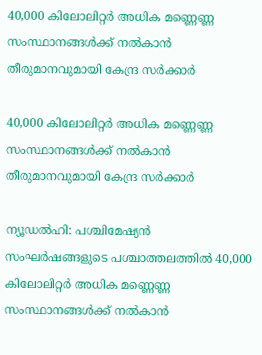40,000 കിലോലിറ്റര്‍ അധിക മണ്ണെണ്ണ സംസ്ഥാനങ്ങള്‍ക്ക് നല്‍കാന്‍ തീരുമാനവുമായി കേന്ദ്ര സര്‍ക്കാര്‍

40,000 കിലോലിറ്റര്‍ അധിക മണ്ണെണ്ണ സംസ്ഥാനങ്ങള്‍ക്ക് നല്‍കാന്‍ തീരുമാനവുമായി കേന്ദ്ര സര്‍ക്കാര്‍

ന്യൂഡല്‍ഹി: പശ്ചിമേഷ്യന്‍ സംഘര്‍ഷങ്ങളുടെ പശ്ചാത്തലത്തില്‍ 40,000 കിലോലിറ്റര്‍ അധിക മണ്ണെണ്ണ സംസ്ഥാനങ്ങള്‍ക്ക് നല്‍കാന്‍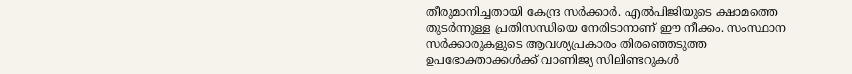തീരുമാനിച്ചതായി കേന്ദ്ര സര്‍ക്കാര്‍. എല്‍പിജിയുടെ ക്ഷാമത്തെ തുടര്‍ന്നുള്ള പ്രതിസന്ധിയെ നേരിടാനാണ് ഈ നീക്കം. സംസ്ഥാന സര്‍ക്കാരുകളുടെ ആവശ്യപ്രകാരം തിരഞ്ഞെടുത്ത ഉപഭോക്താക്കള്‍ക്ക് വാണിജ്യ സിലിണ്ടറുകള്‍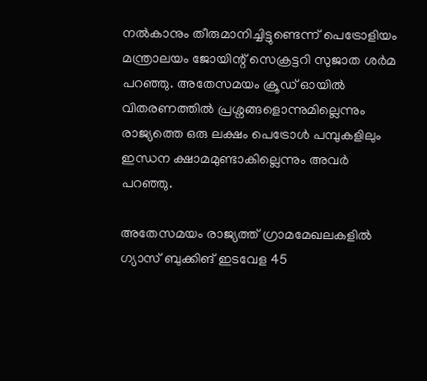നല്‍കാനും തീരുമാനിച്ചിട്ടുണ്ടെന്ന് പെട്രോളിയം മന്ത്രാലയം ജോയിന്റ് സെക്രട്ടറി സുജാത ശര്‍മ പറഞ്ഞു. അതേസമയം ക്രൂഡ് ഓയില്‍ വിതരണത്തില്‍ പ്രശ്നങ്ങളൊന്നുമില്ലെന്നും രാജ്യത്തെ ഒരു ലക്ഷം പെട്രോള്‍ പമ്പുകളിലും ഇന്ധന ക്ഷാമമുണ്ടാകില്ലെന്നും അവര്‍ പറഞ്ഞു.

അതേസമയം രാജ്യത്ത് ഗ്രാമമേഖലകളില്‍ ഗ്യാസ് ബുക്കിങ് ഇടവേള 45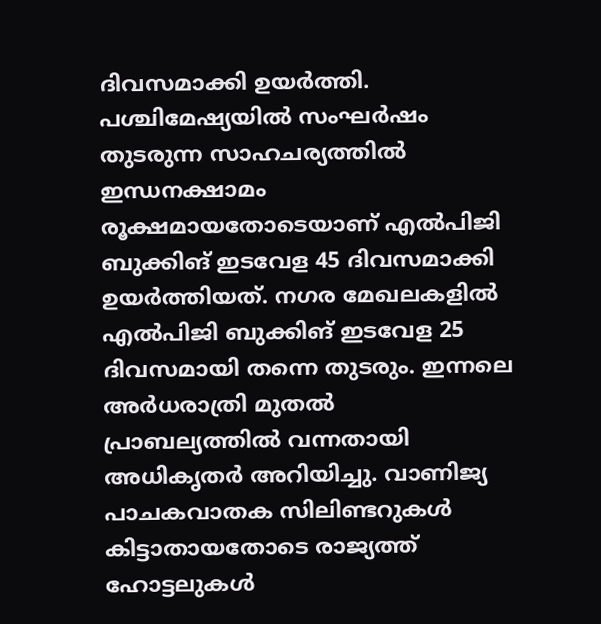ദിവസമാക്കി ഉയര്‍ത്തി. പശ്ചിമേഷ്യയില്‍ സംഘര്‍ഷം തുടരുന്ന സാഹചര്യത്തില്‍ ഇന്ധനക്ഷാമം രൂക്ഷമായതോടെയാണ് എല്‍പിജി ബുക്കിങ് ഇടവേള 45 ദിവസമാക്കി ഉയര്‍ത്തിയത്. നഗര മേഖലകളില്‍ എല്‍പിജി ബുക്കിങ് ഇടവേള 25 ദിവസമായി തന്നെ തുടരും. ഇന്നലെ അര്‍ധരാത്രി മുതല്‍ പ്രാബല്യത്തില്‍ വന്നതായി അധികൃതര്‍ അറിയിച്ചു. വാണിജ്യ പാചകവാതക സിലിണ്ടറുകള്‍ കിട്ടാതായതോടെ രാജ്യത്ത് ഹോട്ടലുകള്‍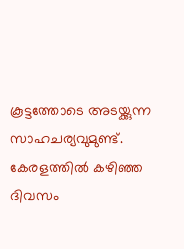കൂട്ടത്തോടെ അടയ്ക്കുന്ന സാഹചര്യവുമുണ്ട്. കേരളത്തില്‍ കഴിഞ്ഞ ദിവസം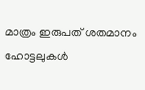മാത്രം ഇരുപത് ശതമാനം ഹോട്ടലുകള്‍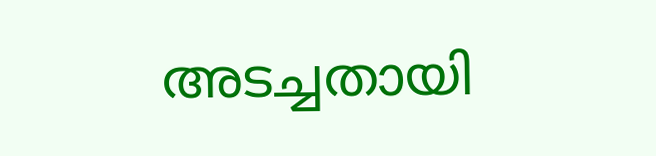അടച്ചതായി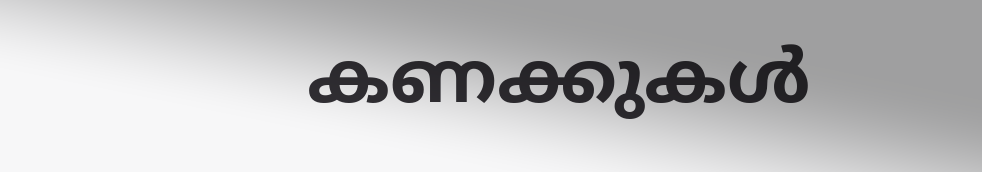കണക്കുകള്‍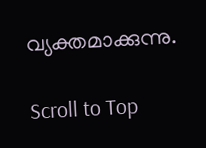വ്യക്തമാക്കുന്നു.

Scroll to Top